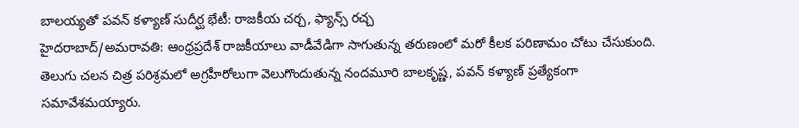బాలయ్యతో పవన్ కళ్యాణ్ సుదీర్ఘ భేటీ: రాజకీయ చర్చ, ఫ్యాన్స్ రచ్చ
హైదరాబాద్/అమరావతి: ఆంధ్రప్రదేశ్ రాజకీయాలు వాడీవేడిగా సాగుతున్న తరుణంలో మరో కీలక పరిణామం చోటు చేసుకుంది. తెలుగు చలన చిత్ర పరిశ్రమలో అగ్రహీరోలుగా వెలుగొందుతున్న నందమూరి బాలకృష్ణ, పవన్ కళ్యాణ్ ప్రత్యేకంగా సమావేశమయ్యారు.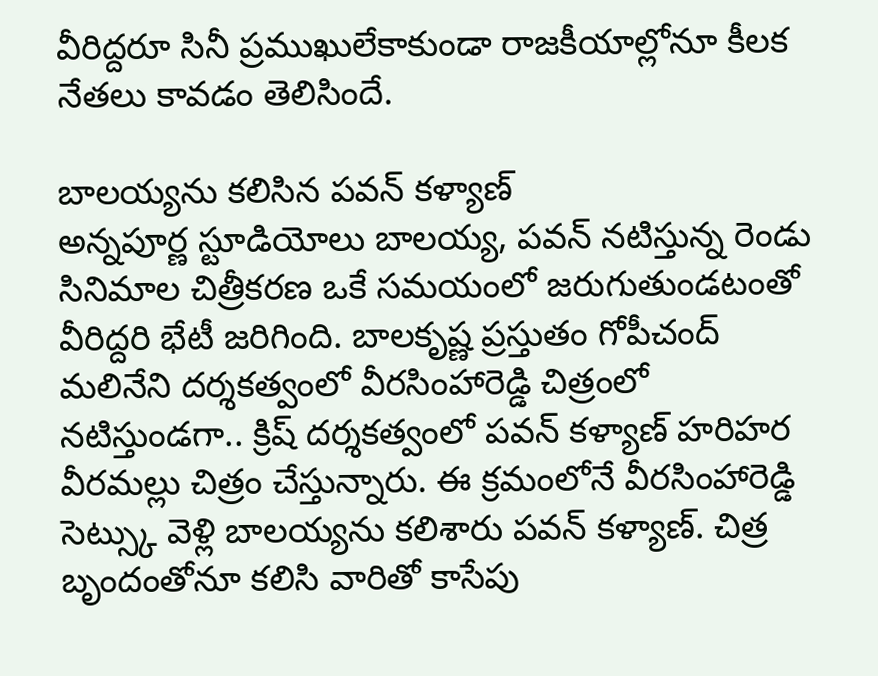వీరిద్దరూ సినీ ప్రముఖులేకాకుండా రాజకీయాల్లోనూ కీలక నేతలు కావడం తెలిసిందే.

బాలయ్యను కలిసిన పవన్ కళ్యాణ్
అన్నపూర్ణ స్టూడియోలు బాలయ్య, పవన్ నటిస్తున్న రెండు సినిమాల చిత్రీకరణ ఒకే సమయంలో జరుగుతుండటంతో వీరిద్దరి భేటీ జరిగింది. బాలకృష్ణ ప్రస్తుతం గోపీచంద్ మలినేని దర్శకత్వంలో వీరసింహారెడ్డి చిత్రంలో నటిస్తుండగా.. క్రిష్ దర్శకత్వంలో పవన్ కళ్యాణ్ హరిహర వీరమల్లు చిత్రం చేస్తున్నారు. ఈ క్రమంలోనే వీరసింహారెడ్డి సెట్స్కు వెళ్లి బాలయ్యను కలిశారు పవన్ కళ్యాణ్. చిత్ర బృందంతోనూ కలిసి వారితో కాసేపు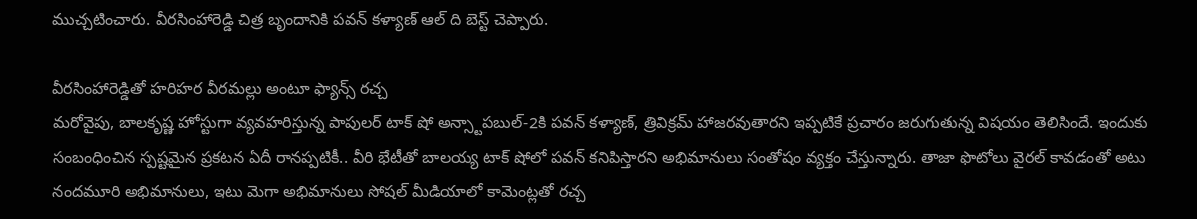ముచ్చటించారు. వీరసింహారెడ్డి చిత్ర బృందానికి పవన్ కళ్యాణ్ ఆల్ ది బెస్ట్ చెప్పారు.

వీరసింహారెడ్డితో హరిహర వీరమల్లు అంటూ ఫ్యాన్స్ రచ్చ
మరోవైపు, బాలకృష్ణ హోస్టుగా వ్యవహరిస్తున్న పాపులర్ టాక్ షో అన్స్టాపబుల్-2కి పవన్ కళ్యాణ్, త్రివిక్రమ్ హాజరవుతారని ఇప్పటికే ప్రచారం జరుగుతున్న విషయం తెలిసిందే. ఇందుకు సంబంధించిన స్పష్టమైన ప్రకటన ఏదీ రానప్పటికీ.. వీరి భేటీతో బాలయ్య టాక్ షోలో పవన్ కనిపిస్తారని అభిమానులు సంతోషం వ్యక్తం చేస్తున్నారు. తాజా ఫొటోలు వైరల్ కావడంతో అటు నందమూరి అభిమానులు, ఇటు మెగా అభిమానులు సోషల్ మీడియాలో కామెంట్లతో రచ్చ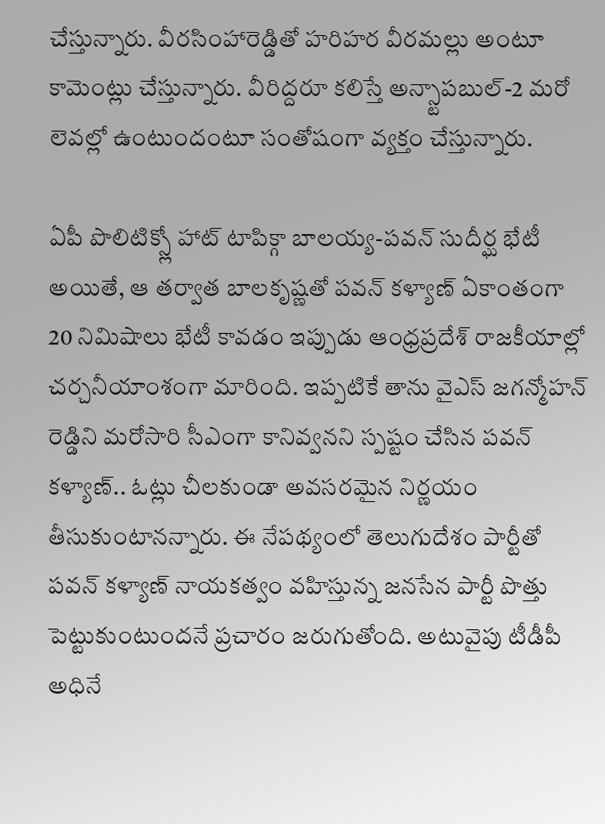చేస్తున్నారు. వీరసింహారెడ్డితో హరిహర వీరమల్లు అంటూ కామెంట్లు చేస్తున్నారు. వీరిద్దరూ కలిస్తే అన్స్టాపబుల్-2 మరో లెవల్లో ఉంటుందంటూ సంతోషంగా వ్యక్తం చేస్తున్నారు.

ఏపీ పొలిటిక్స్లో హాట్ టాపిక్గా బాలయ్య-పవన్ సుదీర్ఘ భేటీ
అయితే, ఆ తర్వాత బాలకృష్ణతో పవన్ కళ్యాణ్ ఏకాంతంగా 20 నిమిషాలు భేటీ కావడం ఇప్పుడు ఆంధ్రప్రదేశ్ రాజకీయాల్లో చర్చనీయాంశంగా మారింది. ఇప్పటికే తాను వైఎస్ జగన్మోహన్ రెడ్డిని మరోసారి సీఎంగా కానివ్వనని స్పష్టం చేసిన పవన్ కళ్యాణ్.. ఓట్లు చీలకుండా అవసరమైన నిర్ణయం తీసుకుంటానన్నారు. ఈ నేపథ్యంలో తెలుగుదేశం పార్టీతో పవన్ కళ్యాణ్ నాయకత్వం వహిస్తున్న జనసేన పార్టీ పొత్తు పెట్టుకుంటుందనే ప్రచారం జరుగుతోంది. అటువైపు టీడీపీ అధినే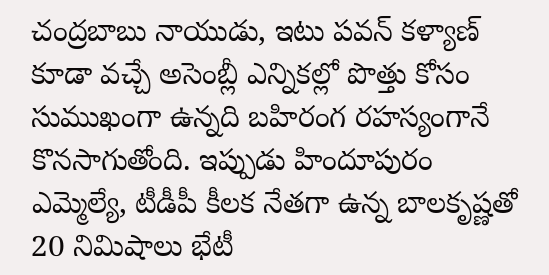చంద్రబాబు నాయుడు, ఇటు పవన్ కళ్యాణ్ కూడా వచ్చే అసెంబ్లీ ఎన్నికల్లో పొత్తు కోసం సుముఖంగా ఉన్నది బహిరంగ రహస్యంగానే కొనసాగుతోంది. ఇప్పుడు హిందూపురం ఎమ్మెల్యే, టీడీపీ కీలక నేతగా ఉన్న బాలకృష్ణతో 20 నిమిషాలు భేటీ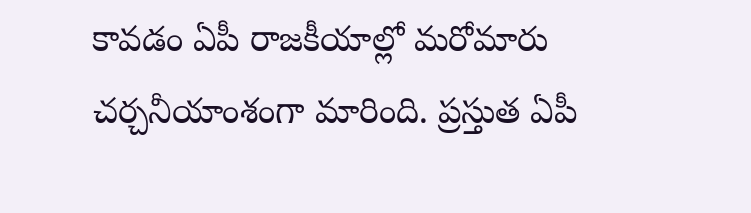కావడం ఏపీ రాజకీయాల్లో మరోమారు చర్చనీయాంశంగా మారింది. ప్రస్తుత ఏపీ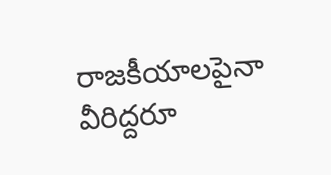రాజకీయాలపైనా వీరిద్దరూ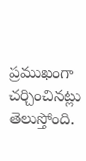ప్రముఖంగా చర్చించినట్లు తెలుస్తోంది.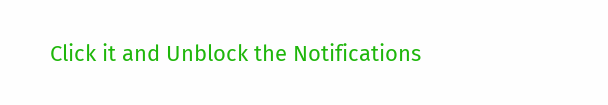Click it and Unblock the Notifications